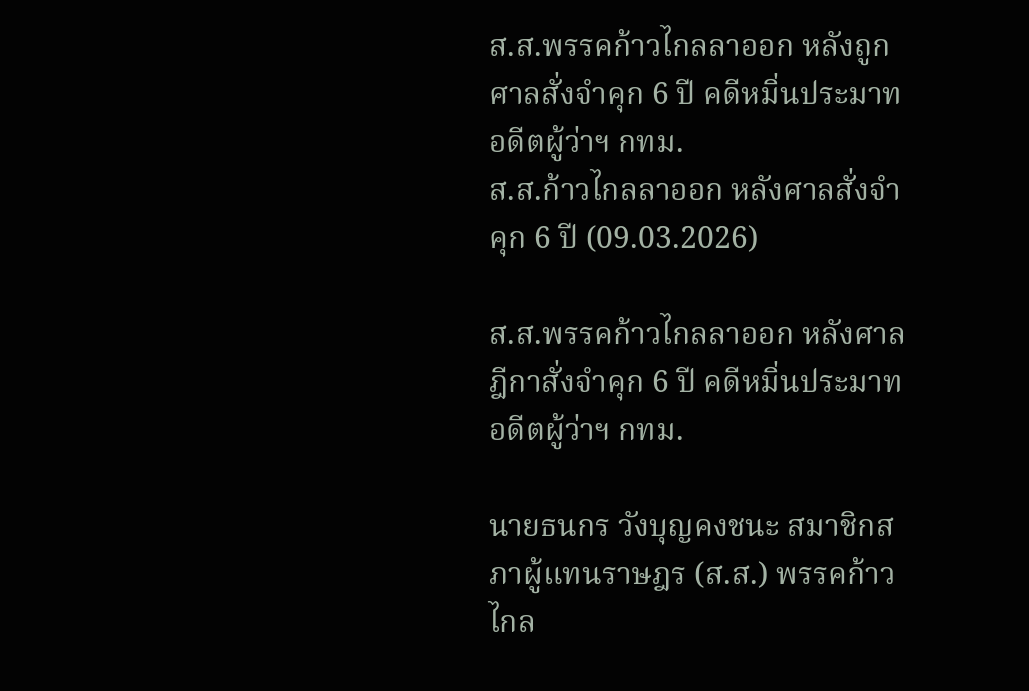ส.ส.พรรคก้าวไกลลาออก หลังถูกศาลสั่งจำคุก 6 ปี คดีหมิ่นประมาทอดีตผู้ว่าฯ กทม.
ส.ส.ก้าวไกลลาออก หลังศาลสั่งจำคุก 6 ปี (09.03.2026)

ส.ส.พรรคก้าวไกลลาออก หลังศาลฎีกาสั่งจำคุก 6 ปี คดีหมิ่นประมาทอดีตผู้ว่าฯ กทม.

นายธนกร วังบุญคงชนะ สมาชิกสภาผู้แทนราษฎร (ส.ส.) พรรคก้าวไกล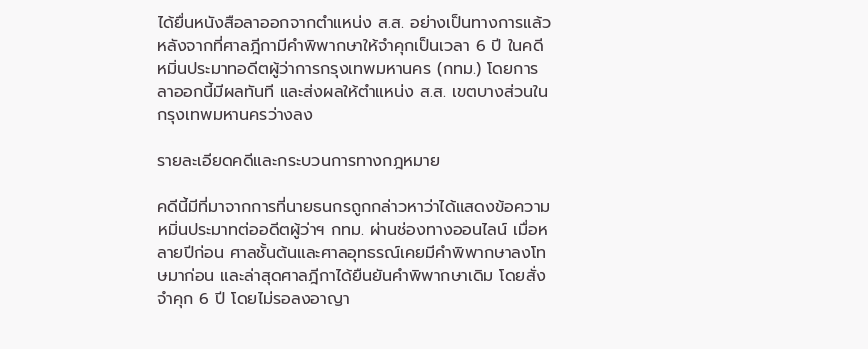ได้ยื่นหนังสือลาออกจากตำแหน่ง ส.ส. อย่างเป็นทางการแล้ว หลังจากที่ศาลฎีกามีคำพิพากษาให้จำคุกเป็นเวลา 6 ปี ในคดีหมิ่นประมาทอดีตผู้ว่าการกรุงเทพมหานคร (กทม.) โดยการลาออกนี้มีผลทันที และส่งผลให้ตำแหน่ง ส.ส. เขตบางส่วนในกรุงเทพมหานครว่างลง

รายละเอียดคดีและกระบวนการทางกฎหมาย

คดีนี้มีที่มาจากการที่นายธนกรถูกกล่าวหาว่าได้แสดงข้อความหมิ่นประมาทต่ออดีตผู้ว่าฯ กทม. ผ่านช่องทางออนไลน์ เมื่อหลายปีก่อน ศาลชั้นต้นและศาลอุทธรณ์เคยมีคำพิพากษาลงโทษมาก่อน และล่าสุดศาลฎีกาได้ยืนยันคำพิพากษาเดิม โดยสั่งจำคุก 6 ปี โดยไม่รอลงอาญา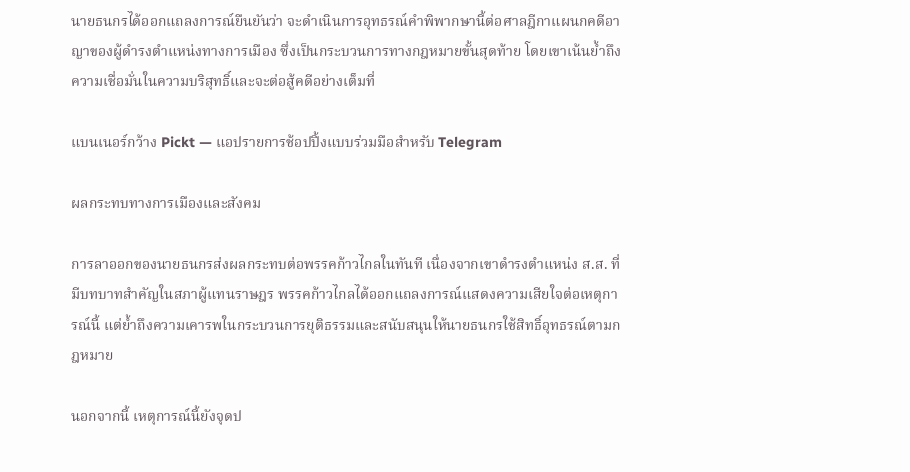นายธนกรได้ออกแถลงการณ์ยืนยันว่า จะดำเนินการอุทธรณ์คำพิพากษานี้ต่อศาลฎีกาแผนกคดีอาญาของผู้ดำรงตำแหน่งทางการเมือง ซึ่งเป็นกระบวนการทางกฎหมายขั้นสุดท้าย โดยเขาเน้นย้ำถึงความเชื่อมั่นในความบริสุทธิ์และจะต่อสู้คดีอย่างเต็มที่

แบนเนอร์กว้าง Pickt — แอปรายการช้อปปิ้งแบบร่วมมือสำหรับ Telegram

ผลกระทบทางการเมืองและสังคม

การลาออกของนายธนกรส่งผลกระทบต่อพรรคก้าวไกลในทันที เนื่องจากเขาดำรงตำแหน่ง ส.ส. ที่มีบทบาทสำคัญในสภาผู้แทนราษฎร พรรคก้าวไกลได้ออกแถลงการณ์แสดงความเสียใจต่อเหตุการณ์นี้ แต่ย้ำถึงความเคารพในกระบวนการยุติธรรมและสนับสนุนให้นายธนกรใช้สิทธิ์อุทธรณ์ตามกฎหมาย

นอกจากนี้ เหตุการณ์นี้ยังจุดป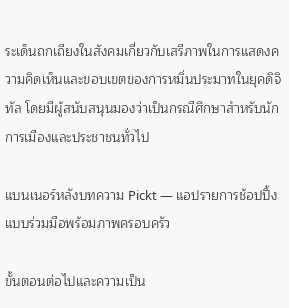ระเด็นถกเถียงในสังคมเกี่ยวกับเสรีภาพในการแสดงความคิดเห็นและขอบเขตของการหมิ่นประมาทในยุคดิจิทัล โดยมีผู้สนับสนุนมองว่าเป็นกรณีศึกษาสำหรับนักการเมืองและประชาชนทั่วไป

แบนเนอร์หลังบทความ Pickt — แอปรายการช้อปปิ้งแบบร่วมมือพร้อมภาพครอบครัว

ขั้นตอนต่อไปและความเป็น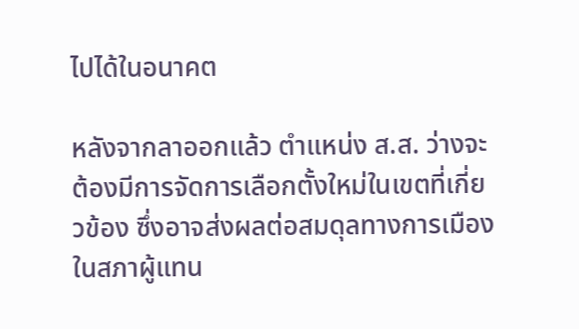ไปได้ในอนาคต

หลังจากลาออกแล้ว ตำแหน่ง ส.ส. ว่างจะต้องมีการจัดการเลือกตั้งใหม่ในเขตที่เกี่ยวข้อง ซึ่งอาจส่งผลต่อสมดุลทางการเมืองในสภาผู้แทน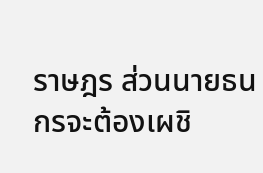ราษฎร ส่วนนายธนกรจะต้องเผชิ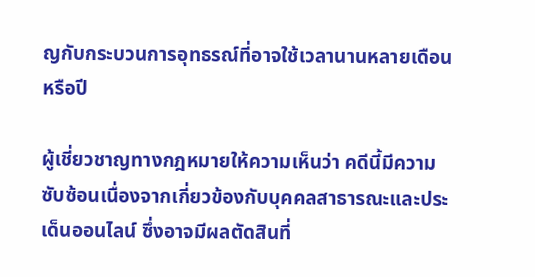ญกับกระบวนการอุทธรณ์ที่อาจใช้เวลานานหลายเดือนหรือปี

ผู้เชี่ยวชาญทางกฎหมายให้ความเห็นว่า คดีนี้มีความซับซ้อนเนื่องจากเกี่ยวข้องกับบุคคลสาธารณะและประเด็นออนไลน์ ซึ่งอาจมีผลตัดสินที่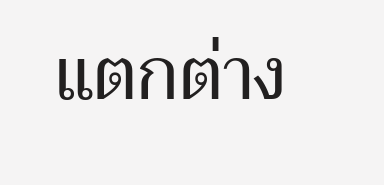แตกต่าง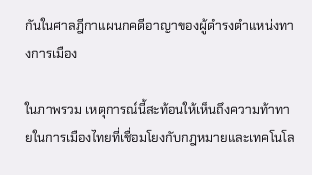กันในศาลฎีกาแผนกคดีอาญาของผู้ดำรงตำแหน่งทางการเมือง

ในภาพรวม เหตุการณ์นี้สะท้อนให้เห็นถึงความท้าทายในการเมืองไทยที่เชื่อมโยงกับกฎหมายและเทคโนโล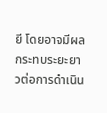ยี โดยอาจมีผลกระทบระยะยาวต่อการดำเนิน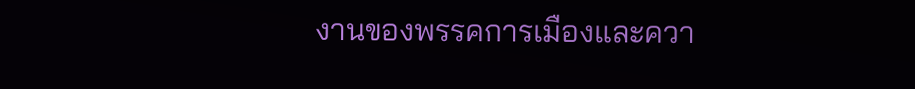งานของพรรคการเมืองและควา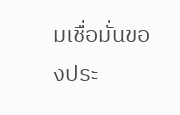มเชื่อมั่นของประ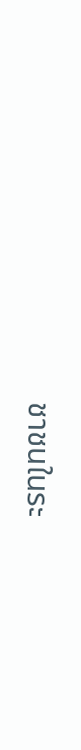ชาชนในระ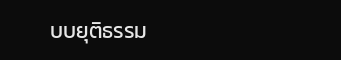บบยุติธรรม